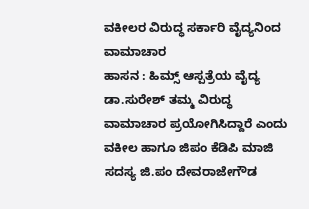ವಕೀಲರ ವಿರುದ್ಧ ಸರ್ಕಾರಿ ವೈದ್ಯನಿಂದ ವಾಮಾಚಾರ
ಹಾಸನ : ಹಿಮ್ಸ್ ಆಸ್ಪತ್ರೆಯ ವೈದ್ಯ ಡಾ.ಸುರೇಶ್ ತಮ್ಮ ವಿರುದ್ಧ ವಾಮಾಚಾರ ಪ್ರಯೋಗಿಸಿದ್ದಾರೆ ಎಂದು ವಕೀಲ ಹಾಗೂ ಜಿಪಂ ಕೆಡಿಪಿ ಮಾಜಿ ಸದಸ್ಯ ಜಿ.ಪಂ ದೇವರಾಜೇಗೌಡ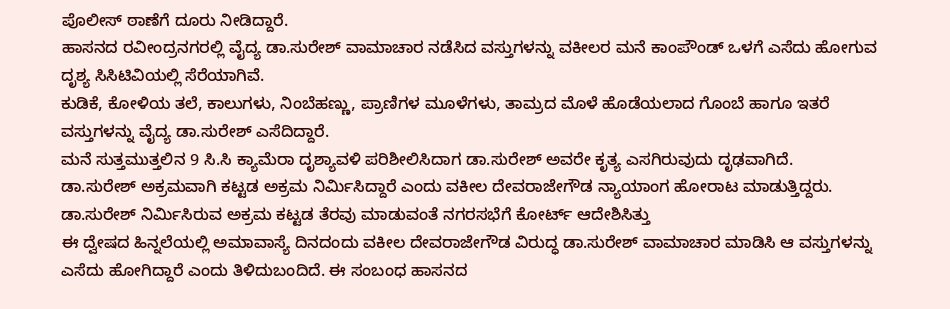ಪೊಲೀಸ್ ಠಾಣೆಗೆ ದೂರು ನೀಡಿದ್ದಾರೆ.
ಹಾಸನದ ರವೀಂದ್ರನಗರಲ್ಲಿ ವೈದ್ಯ ಡಾ.ಸುರೇಶ್ ವಾಮಾಚಾರ ನಡೆಸಿದ ವಸ್ತುಗಳನ್ನು ವಕೀಲರ ಮನೆ ಕಾಂಪೌಂಡ್ ಒಳಗೆ ಎಸೆದು ಹೋಗುವ ದೃಶ್ಯ ಸಿಸಿಟಿವಿಯಲ್ಲಿ ಸೆರೆಯಾಗಿವೆ.
ಕುಡಿಕೆ, ಕೋಳಿಯ ತಲೆ, ಕಾಲುಗಳು, ನಿಂಬೆಹಣ್ಣು, ಪ್ರಾಣಿಗಳ ಮೂಳೆಗಳು, ತಾಮ್ರದ ಮೊಳೆ ಹೊಡೆಯಲಾದ ಗೊಂಬೆ ಹಾಗೂ ಇತರೆ ವಸ್ತುಗಳನ್ನು ವೈದ್ಯ ಡಾ.ಸುರೇಶ್ ಎಸೆದಿದ್ದಾರೆ.
ಮನೆ ಸುತ್ತಮುತ್ತಲಿನ 9 ಸಿ.ಸಿ ಕ್ಯಾಮೆರಾ ದೃಶ್ಯಾವಳಿ ಪರಿಶೀಲಿಸಿದಾಗ ಡಾ.ಸುರೇಶ್ ಅವರೇ ಕೃತ್ಯ ಎಸಗಿರುವುದು ದೃಢವಾಗಿದೆ.
ಡಾ.ಸುರೇಶ್ ಅಕ್ರಮವಾಗಿ ಕಟ್ಟಡ ಅಕ್ರಮ ನಿರ್ಮಿಸಿದ್ದಾರೆ ಎಂದು ವಕೀಲ ದೇವರಾಜೇಗೌಡ ನ್ಯಾಯಾಂಗ ಹೋರಾಟ ಮಾಡುತ್ತಿದ್ದರು.
ಡಾ.ಸುರೇಶ್ ನಿರ್ಮಿಸಿರುವ ಅಕ್ರಮ ಕಟ್ಟಡ ತೆರವು ಮಾಡುವಂತೆ ನಗರಸಭೆಗೆ ಕೋರ್ಟ್ ಆದೇಶಿಸಿತ್ತು
ಈ ದ್ವೇಷದ ಹಿನ್ನಲೆಯಲ್ಲಿ ಅಮಾವಾಸ್ಯೆ ದಿನದಂದು ವಕೀಲ ದೇವರಾಜೇಗೌಡ ವಿರುದ್ಧ ಡಾ.ಸುರೇಶ್ ವಾಮಾಚಾರ ಮಾಡಿಸಿ ಆ ವಸ್ತುಗಳನ್ನು ಎಸೆದು ಹೋಗಿದ್ದಾರೆ ಎಂದು ತಿಳಿದುಬಂದಿದೆ. ಈ ಸಂಬಂಧ ಹಾಸನದ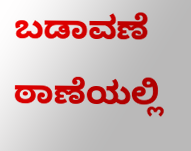ಬಡಾವಣೆ ಠಾಣೆಯಲ್ಲಿ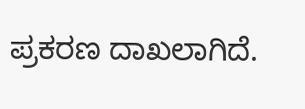ಪ್ರಕರಣ ದಾಖಲಾಗಿದೆ.